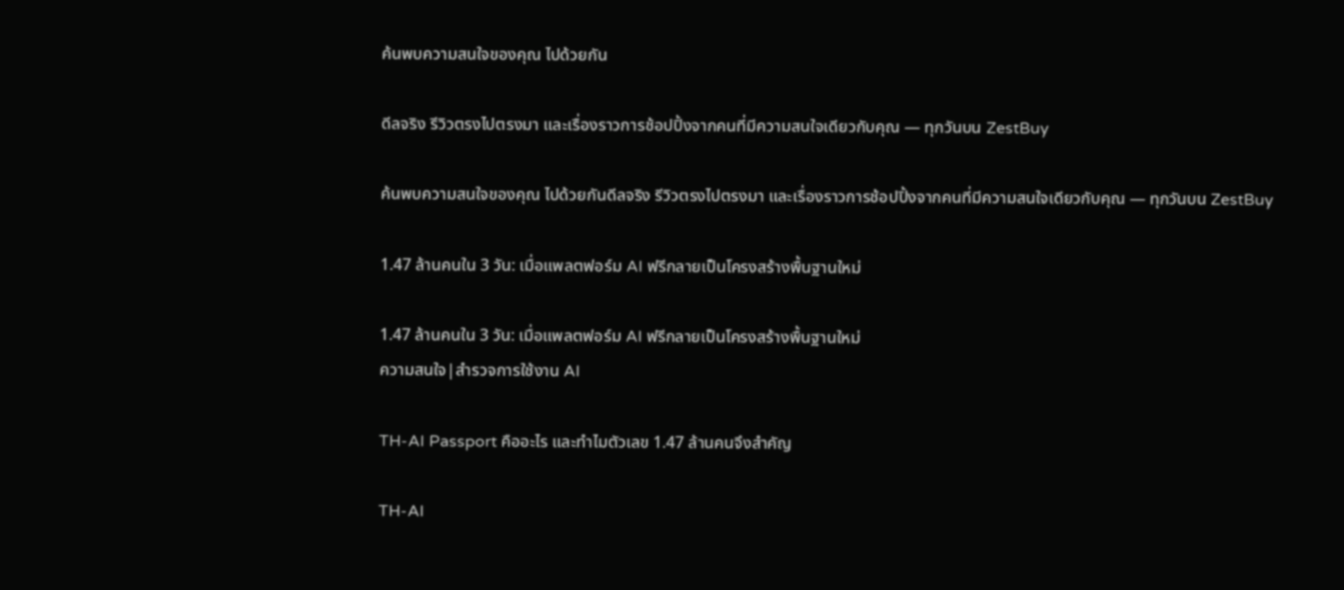ค้นพบความสนใจของคุณ ไปด้วยกัน

ดีลจริง รีวิวตรงไปตรงมา และเรื่องราวการช้อปปิ้งจากคนที่มีความสนใจเดียวกับคุณ — ทุกวันบน ZestBuy

ค้นพบความสนใจของคุณ ไปด้วยกันดีลจริง รีวิวตรงไปตรงมา และเรื่องราวการช้อปปิ้งจากคนที่มีความสนใจเดียวกับคุณ — ทุกวันบน ZestBuy

1.47 ล้านคนใน 3 วัน: เมื่อแพลตฟอร์ม AI ฟรีกลายเป็นโครงสร้างพื้นฐานใหม่

1.47 ล้านคนใน 3 วัน: เมื่อแพลตฟอร์ม AI ฟรีกลายเป็นโครงสร้างพื้นฐานใหม่
ความสนใจ|สำรวจการใช้งาน AI

TH-AI Passport คืออะไร และทำไมตัวเลข 1.47 ล้านคนจึงสำคัญ

TH-AI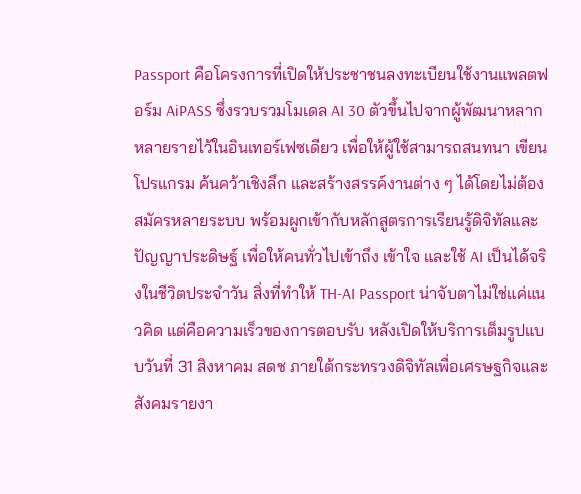Passport คือโครงการที่เปิดให้ประชาชนลงทะเบียนใช้งานแพลตฟอร์ม AiPASS ซึ่งรวบรวมโมเดล AI 30 ตัวขึ้นไปจากผู้พัฒนาหลากหลายรายไว้ในอินเทอร์เฟซเดียว เพื่อให้ผู้ใช้สามารถสนทนา เขียนโปรแกรม ค้นคว้าเชิงลึก และสร้างสรรค์งานต่าง ๆ ได้โดยไม่ต้องสมัครหลายระบบ พร้อมผูกเข้ากับหลักสูตรการเรียนรู้ดิจิทัลและปัญญาประดิษฐ์ เพื่อให้คนทั่วไปเข้าถึง เข้าใจ และใช้ AI เป็นได้จริงในชีวิตประจำวัน สิ่งที่ทำให้ TH-AI Passport น่าจับตาไม่ใช่แค่แนวคิด แต่คือความเร็วของการตอบรับ หลังเปิดให้บริการเต็มรูปแบบวันที่ 31 สิงหาคม สดช ภายใต้กระทรวงดิจิทัลเพื่อเศรษฐกิจและสังคมรายงา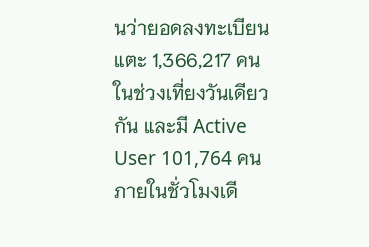นว่ายอดลงทะเบียนแตะ 1,366,217 คนในช่วงเที่ยงวันเดียวกัน และมี Active User 101,764 คนภายในชั่วโมงเดี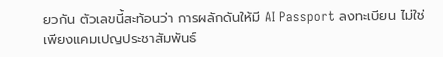ยวกัน ตัวเลขนี้สะท้อนว่า การผลักดันให้มี AI Passport ลงทะเบียน ไม่ใช่เพียงแคมเปญประชาสัมพันธ์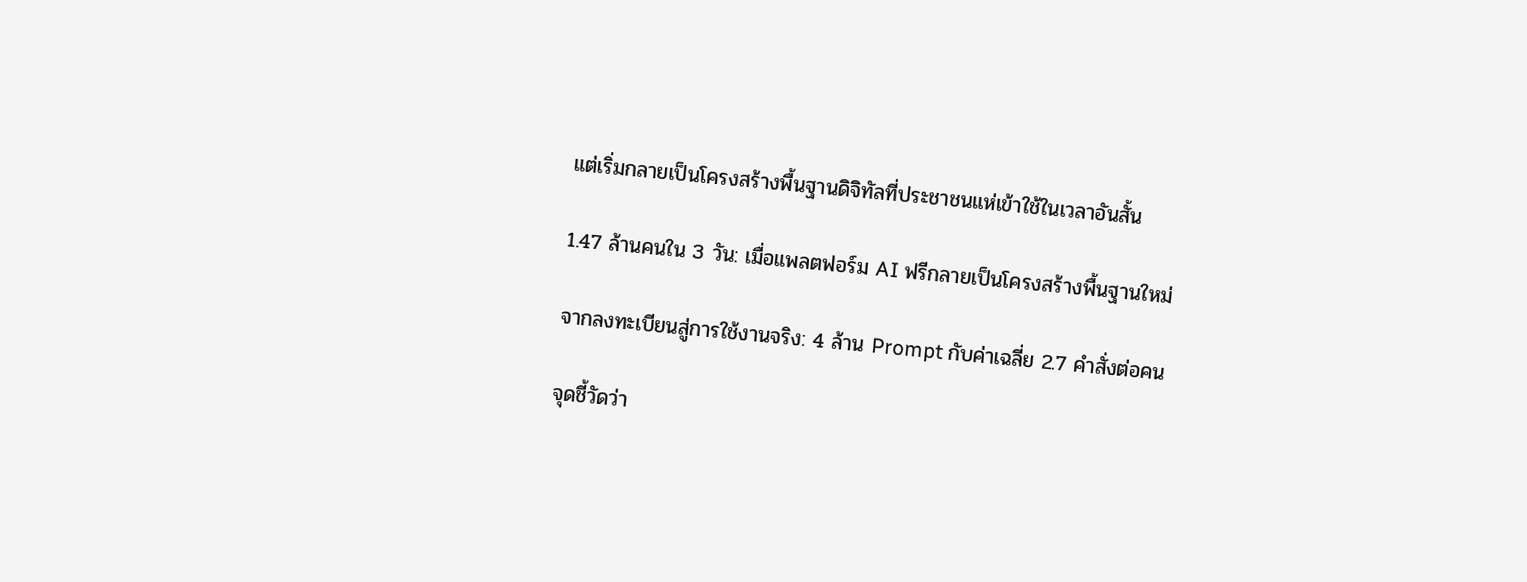แต่เริ่มกลายเป็นโครงสร้างพื้นฐานดิจิทัลที่ประชาชนแห่เข้าใช้ในเวลาอันสั้น

1.47 ล้านคนใน 3 วัน: เมื่อแพลตฟอร์ม AI ฟรีกลายเป็นโครงสร้างพื้นฐานใหม่

จากลงทะเบียนสู่การใช้งานจริง: 4 ล้าน Prompt กับค่าเฉลี่ย 2.7 คำสั่งต่อคน

จุดชี้วัดว่า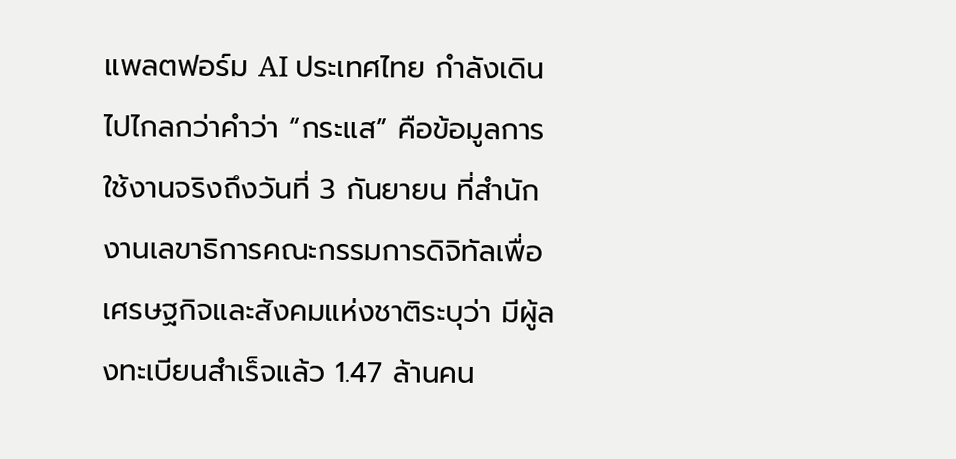แพลตฟอร์ม AI ประเทศไทย กำลังเดินไปไกลกว่าคำว่า “กระแส” คือข้อมูลการใช้งานจริงถึงวันที่ 3 กันยายน ที่สำนักงานเลขาธิการคณะกรรมการดิจิทัลเพื่อเศรษฐกิจและสังคมแห่งชาติระบุว่า มีผู้ลงทะเบียนสำเร็จแล้ว 1.47 ล้านคน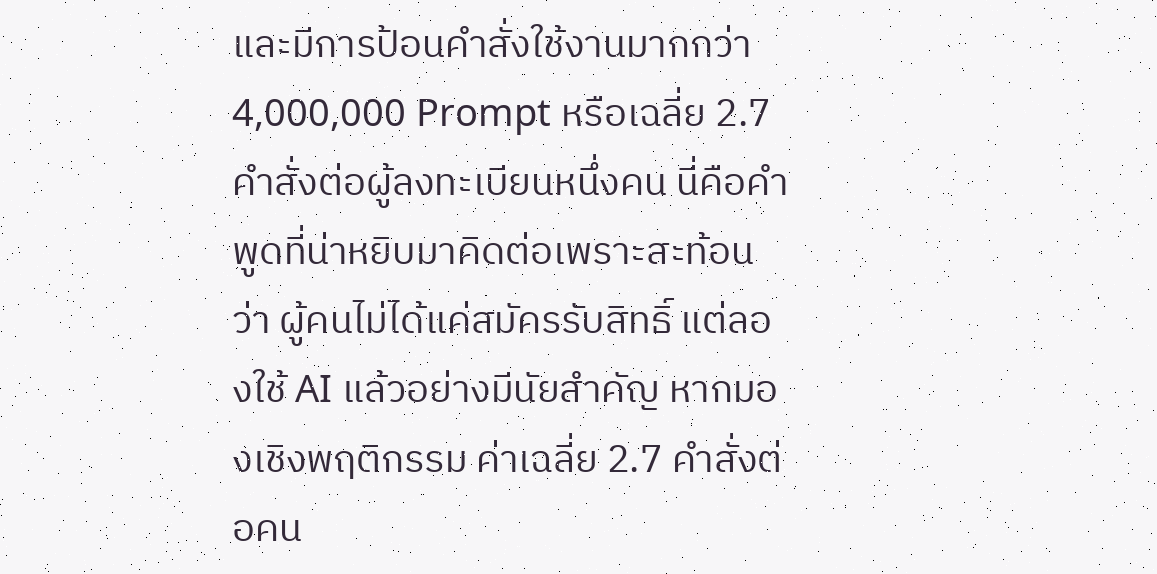และมีการป้อนคำสั่งใช้งานมากกว่า 4,000,000 Prompt หรือเฉลี่ย 2.7 คำสั่งต่อผู้ลงทะเบียนหนึ่งคน นี่คือคำพูดที่น่าหยิบมาคิดต่อเพราะสะท้อนว่า ผู้คนไม่ได้แค่สมัครรับสิทธิ์ แต่ลองใช้ AI แล้วอย่างมีนัยสำคัญ หากมองเชิงพฤติกรรม ค่าเฉลี่ย 2.7 คำสั่งต่อคน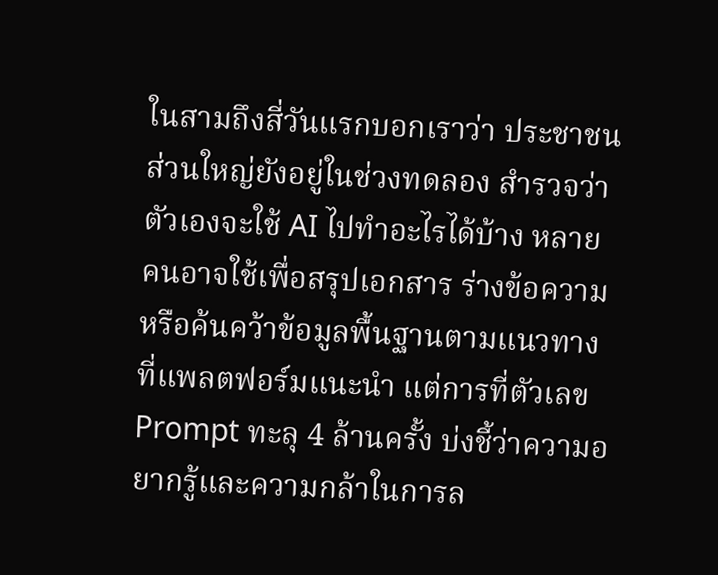ในสามถึงสี่วันแรกบอกเราว่า ประชาชนส่วนใหญ่ยังอยู่ในช่วงทดลอง สำรวจว่าตัวเองจะใช้ AI ไปทำอะไรได้บ้าง หลายคนอาจใช้เพื่อสรุปเอกสาร ร่างข้อความ หรือค้นคว้าข้อมูลพื้นฐานตามแนวทางที่แพลตฟอร์มแนะนำ แต่การที่ตัวเลข Prompt ทะลุ 4 ล้านครั้ง บ่งชี้ว่าความอยากรู้และความกล้าในการล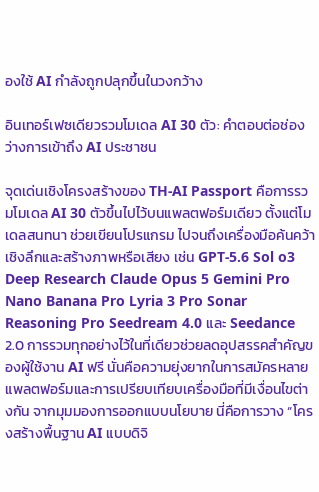องใช้ AI กำลังถูกปลุกขึ้นในวงกว้าง

อินเทอร์เฟซเดียวรวมโมเดล AI 30 ตัว: คำตอบต่อช่องว่างการเข้าถึง AI ประชาชน

จุดเด่นเชิงโครงสร้างของ TH-AI Passport คือการรวมโมเดล AI 30 ตัวขึ้นไปไว้บนแพลตฟอร์มเดียว ตั้งแต่โมเดลสนทนา ช่วยเขียนโปรแกรม ไปจนถึงเครื่องมือค้นคว้าเชิงลึกและสร้างภาพหรือเสียง เช่น GPT-5.6 Sol o3 Deep Research Claude Opus 5 Gemini Pro Nano Banana Pro Lyria 3 Pro Sonar Reasoning Pro Seedream 4.0 และ Seedance 2.0 การรวมทุกอย่างไว้ในที่เดียวช่วยลดอุปสรรคสำคัญของผู้ใช้งาน AI ฟรี นั่นคือความยุ่งยากในการสมัครหลายแพลตฟอร์มและการเปรียบเทียบเครื่องมือที่มีเงื่อนไขต่างกัน จากมุมมองการออกแบบนโยบาย นี่คือการวาง “โครงสร้างพื้นฐาน AI แบบดิจิ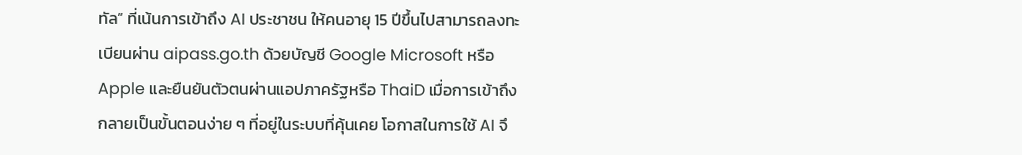ทัล” ที่เน้นการเข้าถึง AI ประชาชน ให้คนอายุ 15 ปีขึ้นไปสามารถลงทะเบียนผ่าน aipass.go.th ด้วยบัญชี Google Microsoft หรือ Apple และยืนยันตัวตนผ่านแอปภาครัฐหรือ ThaiD เมื่อการเข้าถึงกลายเป็นขั้นตอนง่าย ๆ ที่อยู่ในระบบที่คุ้นเคย โอกาสในการใช้ AI จึ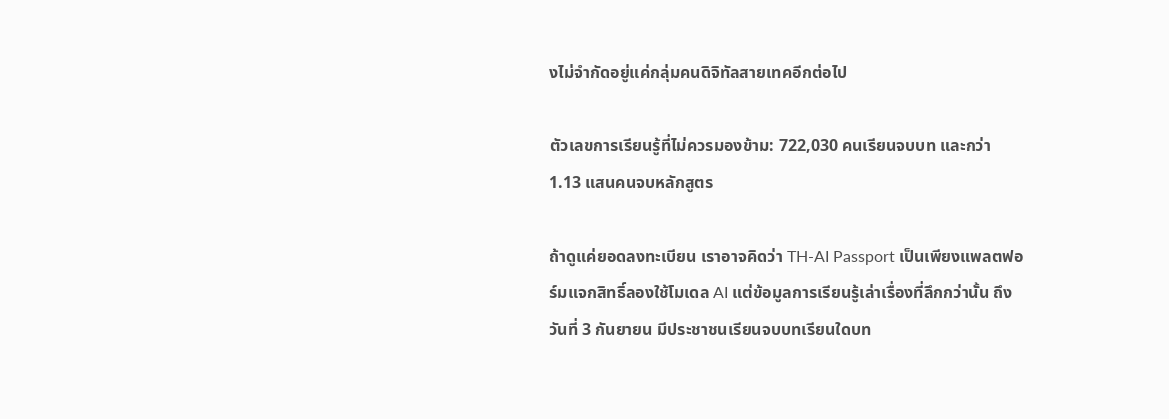งไม่จำกัดอยู่แค่กลุ่มคนดิจิทัลสายเทคอีกต่อไป

ตัวเลขการเรียนรู้ที่ไม่ควรมองข้าม: 722,030 คนเรียนจบบท และกว่า 1.13 แสนคนจบหลักสูตร

ถ้าดูแค่ยอดลงทะเบียน เราอาจคิดว่า TH-AI Passport เป็นเพียงแพลตฟอร์มแจกสิทธิ์ลองใช้โมเดล AI แต่ข้อมูลการเรียนรู้เล่าเรื่องที่ลึกกว่านั้น ถึงวันที่ 3 กันยายน มีประชาชนเรียนจบบทเรียนใดบท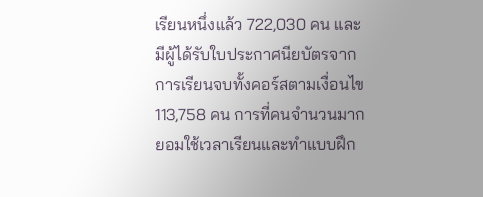เรียนหนึ่งแล้ว 722,030 คน และมีผู้ได้รับใบประกาศนียบัตรจากการเรียนจบทั้งคอร์สตามเงื่อนไข 113,758 คน การที่คนจำนวนมากยอมใช้เวลาเรียนและทำแบบฝึก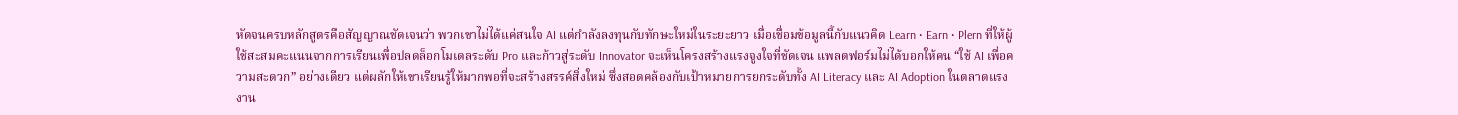หัดจนครบหลักสูตรคือสัญญาณชัดเจนว่า พวกเขาไม่ได้แค่สนใจ AI แต่กำลังลงทุนกับทักษะใหม่ในระยะยาว เมื่อเชื่อมข้อมูลนี้กับแนวคิด Learn • Earn • Plern ที่ให้ผู้ใช้สะสมคะแนนจากการเรียนเพื่อปลดล็อกโมเดลระดับ Pro และก้าวสู่ระดับ Innovator จะเห็นโครงสร้างแรงจูงใจที่ชัดเจน แพลตฟอร์มไม่ได้บอกให้คน “ใช้ AI เพื่อความสะดวก” อย่างเดียว แต่ผลักให้เขาเรียนรู้ให้มากพอที่จะสร้างสรรค์สิ่งใหม่ ซึ่งสอดคล้องกับเป้าหมายการยกระดับทั้ง AI Literacy และ AI Adoption ในตลาดแรงงาน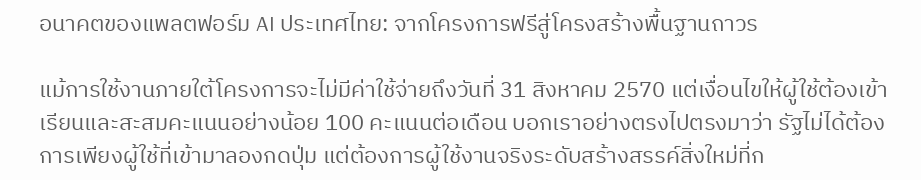อนาคตของแพลตฟอร์ม AI ประเทศไทย: จากโครงการฟรีสู่โครงสร้างพื้นฐานถาวร

แม้การใช้งานภายใต้โครงการจะไม่มีค่าใช้จ่ายถึงวันที่ 31 สิงหาคม 2570 แต่เงื่อนไขให้ผู้ใช้ต้องเข้าเรียนและสะสมคะแนนอย่างน้อย 100 คะแนนต่อเดือน บอกเราอย่างตรงไปตรงมาว่า รัฐไม่ได้ต้องการเพียงผู้ใช้ที่เข้ามาลองกดปุ่ม แต่ต้องการผู้ใช้งานจริงระดับสร้างสรรค์สิ่งใหม่ที่ก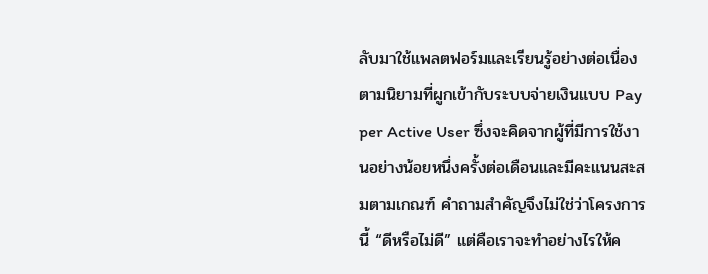ลับมาใช้แพลตฟอร์มและเรียนรู้อย่างต่อเนื่อง ตามนิยามที่ผูกเข้ากับระบบจ่ายเงินแบบ Pay per Active User ซึ่งจะคิดจากผู้ที่มีการใช้งานอย่างน้อยหนึ่งครั้งต่อเดือนและมีคะแนนสะสมตามเกณฑ์ คำถามสำคัญจึงไม่ใช่ว่าโครงการนี้ “ดีหรือไม่ดี” แต่คือเราจะทำอย่างไรให้ค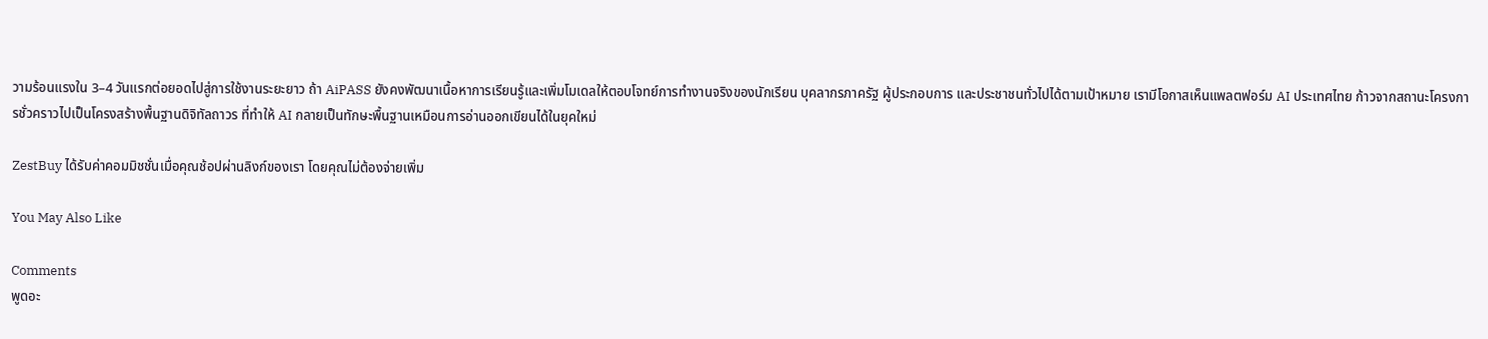วามร้อนแรงใน 3–4 วันแรกต่อยอดไปสู่การใช้งานระยะยาว ถ้า AiPASS ยังคงพัฒนาเนื้อหาการเรียนรู้และเพิ่มโมเดลให้ตอบโจทย์การทำงานจริงของนักเรียน บุคลากรภาครัฐ ผู้ประกอบการ และประชาชนทั่วไปได้ตามเป้าหมาย เรามีโอกาสเห็นแพลตฟอร์ม AI ประเทศไทย ก้าวจากสถานะโครงการชั่วคราวไปเป็นโครงสร้างพื้นฐานดิจิทัลถาวร ที่ทำให้ AI กลายเป็นทักษะพื้นฐานเหมือนการอ่านออกเขียนได้ในยุคใหม่

ZestBuy ได้รับค่าคอมมิชชั่นเมื่อคุณช้อปผ่านลิงก์ของเรา โดยคุณไม่ต้องจ่ายเพิ่ม

You May Also Like

Comments
พูดอะ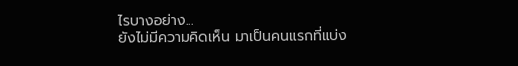ไรบางอย่าง...
ยังไม่มีความคิดเห็น มาเป็นคนแรกที่แบ่ง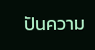ปันความ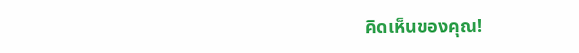คิดเห็นของคุณ!